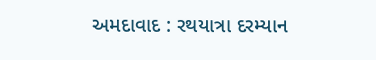અમદાવાદ : રથયાત્રા દરમ્યાન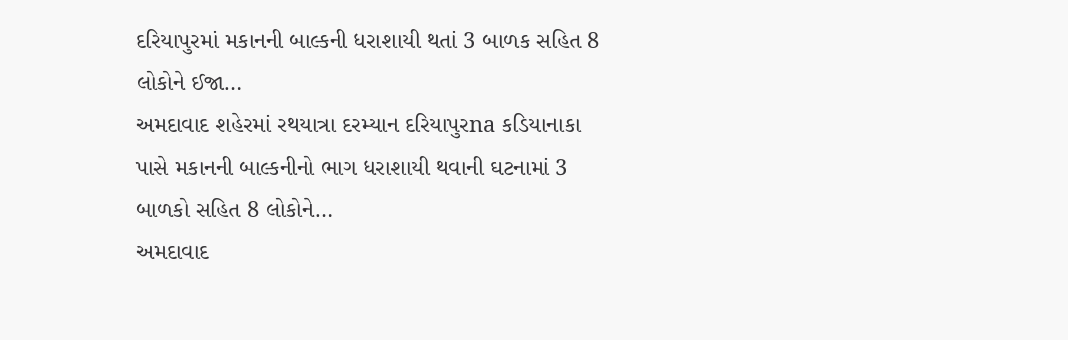દરિયાપુરમાં મકાનની બાલ્કની ધરાશાયી થતાં 3 બાળક સહિત 8 લોકોને ઈજા…
અમદાવાદ શહેરમાં રથયાત્રા દરમ્યાન દરિયાપુરna કડિયાનાકા પાસે મકાનની બાલ્કનીનો ભાગ ધરાશાયી થવાની ઘટનામાં 3 બાળકો સહિત 8 લોકોને…
અમદાવાદ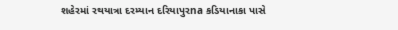શહેરમાં રથયાત્રા દરમ્યાન દરિયાપુરna કડિયાનાકા પાસે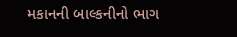મકાનની બાલ્કનીનો ભાગ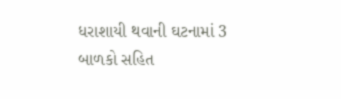ધરાશાયી થવાની ઘટનામાં 3 બાળકો સહિત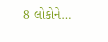8 લોકોને…